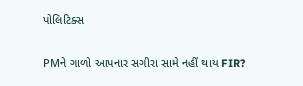પોલિટિક્સ

PMને ગાળો આપનાર સગીરા સામે નહીં થાય FIR?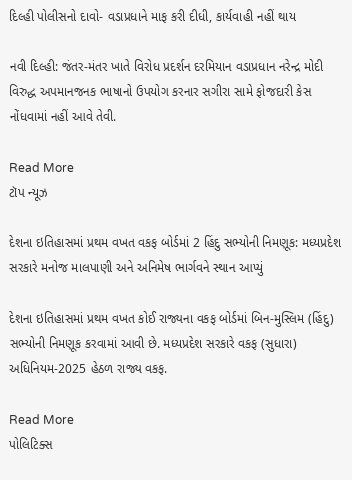દિલ્હી પોલીસનો દાવો- વડાપ્રધાને માફ કરી દીધી, કાર્યવાહી નહીં થાય

નવી દિલ્હી: જંતર-મંતર ખાતે વિરોધ પ્રદર્શન દરમિયાન વડાપ્રધાન નરેન્દ્ર મોદી વિરુદ્ધ અપમાનજનક ભાષાનો ઉપયોગ કરનાર સગીરા સામે ફોજદારી કેસ નોંધવામાં નહીં આવે તેવી.

Read More
ટૉપ ન્યૂઝ

દેશના ઇતિહાસમાં પ્રથમ વખત વકફ બોર્ડમાં 2 હિંદુ સભ્યોની નિમણૂક: મધ્યપ્રદેશ સરકારે મનોજ માલપાણી અને અનિમેષ ભાર્ગવને સ્થાન આપ્યું

દેશના ઇતિહાસમાં પ્રથમ વખત કોઈ રાજ્યના વકફ બોર્ડમાં બિન-મુસ્લિમ (હિંદુ) સભ્યોની નિમણૂક કરવામાં આવી છે. મધ્યપ્રદેશ સરકારે વકફ (સુધારા) અધિનિયમ-2025 હેઠળ રાજ્ય વકફ.

Read More
પોલિટિક્સ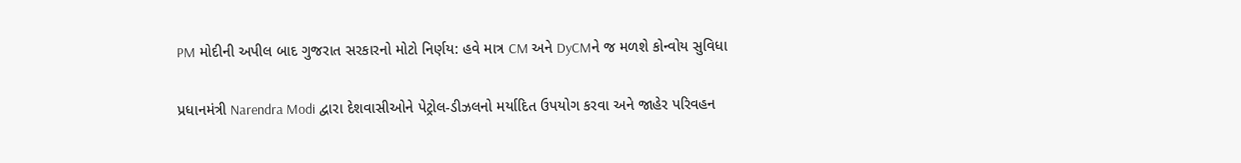PM મોદીની અપીલ બાદ ગુજરાત સરકારનો મોટો નિર્ણય: હવે માત્ર CM અને DyCMને જ મળશે કોન્વોય સુવિધા

પ્રધાનમંત્રી Narendra Modi દ્વારા દેશવાસીઓને પેટ્રોલ-ડીઝલનો મર્યાદિત ઉપયોગ કરવા અને જાહેર પરિવહન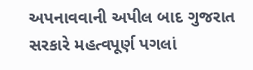અપનાવવાની અપીલ બાદ ગુજરાત સરકારે મહત્વપૂર્ણ પગલાં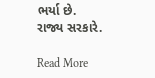ભર્યા છે. રાજ્ય સરકારે.

Read More